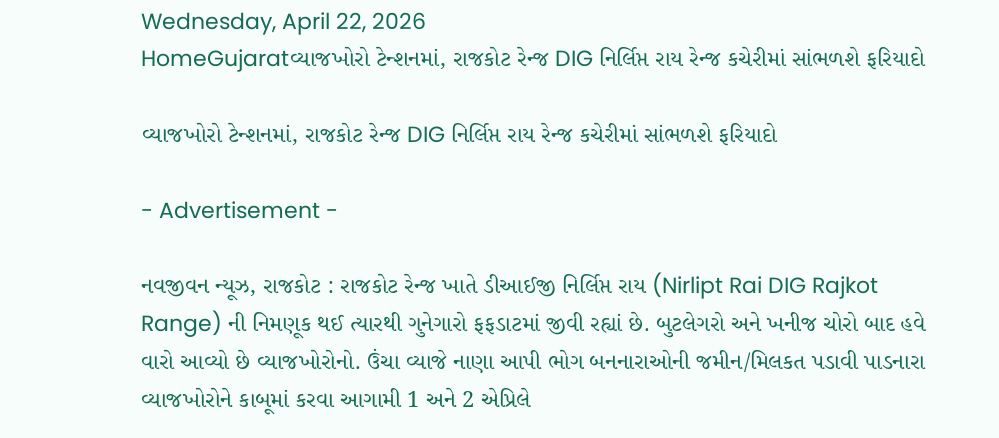Wednesday, April 22, 2026
HomeGujaratવ્યાજખોરો ટેન્શનમાં, રાજકોટ રેન્જ DIG નિર્લિપ્ત રાય રેન્જ કચેરીમાં સાંભળશે ફરિયાદો

વ્યાજખોરો ટેન્શનમાં, રાજકોટ રેન્જ DIG નિર્લિપ્ત રાય રેન્જ કચેરીમાં સાંભળશે ફરિયાદો

- Advertisement -

નવજીવન ન્યૂઝ, રાજકોટ : રાજકોટ રેન્જ ખાતે ડીઆઈજી નિર્લિપ્ત રાય (Nirlipt Rai DIG Rajkot Range) ની નિમણૂક થઈ ત્યારથી ગુનેગારો ફફડાટમાં જીવી રહ્યાં છે. બુટલેગરો અને ખનીજ ચોરો બાદ હવે વારો આવ્યો છે વ્યાજખોરોનો. ઉંચા વ્યાજે નાણા આપી ભોગ બનનારાઓની જમીન/મિલકત પડાવી પાડનારા વ્યાજખોરોને કાબૂમાં કરવા આગામી 1 અને 2 એપ્રિલે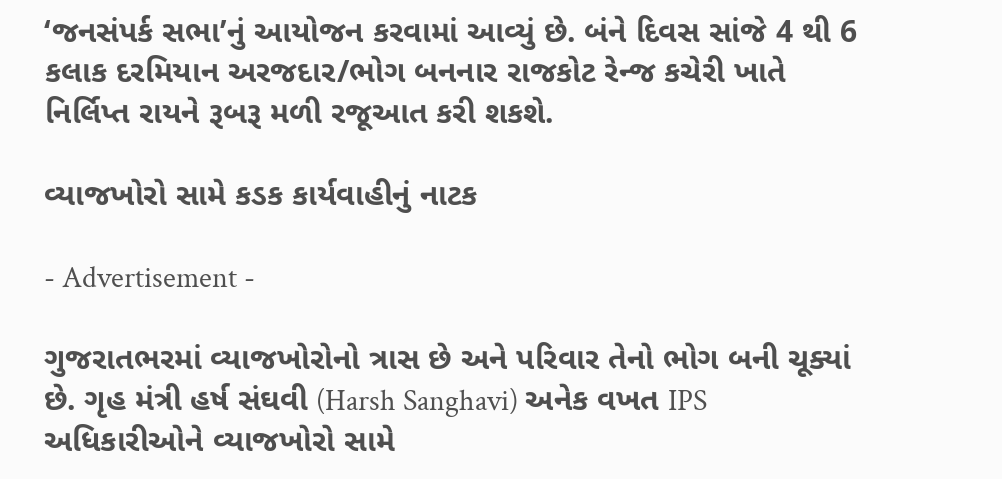‘જનસંપર્ક સભા’નું આયોજન કરવામાં આવ્યું છે. બંને દિવસ સાંજે 4 થી 6 કલાક દરમિયાન અરજદાર/ભોગ બનનાર રાજકોટ રેન્જ કચેરી ખાતે નિર્લિપ્ત રાયને રૂબરૂ મળી રજૂઆત કરી શકશે.

વ્યાજખોરો સામે કડક કાર્યવાહીનું નાટક

- Advertisement -

ગુજરાતભરમાં વ્યાજખોરોનો ત્રાસ છે અને પરિવાર તેનો ભોગ બની ચૂક્યાં છે. ગૃહ મંત્રી હર્ષ સંઘવી (Harsh Sanghavi) અનેક વખત IPS અધિકારીઓને વ્યાજખોરો સામે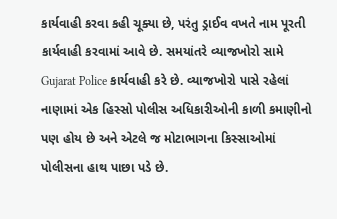કાર્યવાહી કરવા કહી ચૂક્યા છે, પરંતુ ડ્રાઈવ વખતે નામ પૂરતી કાર્યવાહી કરવામાં આવે છે. સમયાંતરે વ્યાજખોરો સામે Gujarat Police કાર્યવાહી કરે છે. વ્યાજખોરો પાસે રહેલાં નાણામાં એક હિસ્સો પોલીસ અધિકારીઓની કાળી કમાણીનો પણ હોય છે અને એટલે જ મોટાભાગના કિસ્સાઓમાં પોલીસના હાથ પાછા પડે છે.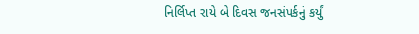નિર્લિપ્ત રાયે બે દિવસ જનસંપર્કનું કર્યું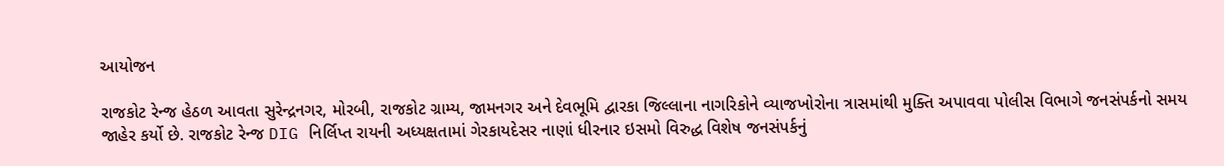આયોજન

રાજકોટ રેન્જ હેઠળ આવતા સુરેન્દ્રનગર, મોરબી, રાજકોટ ગ્રામ્ય, જામનગર અને દેવભૂમિ દ્વારકા જિલ્લાના નાગરિકોને વ્યાજખોરોના ત્રાસમાંથી મુક્તિ અપાવવા પોલીસ વિભાગે જનસંપર્કનો સમય જાહેર કર્યો છે. રાજકોટ રેન્જ DIG નિર્લિપ્ત રાયની અધ્યક્ષતામાં ગેરકાયદેસર નાણાં ધીરનાર ઇસમો વિરુદ્ધ વિશેષ જનસંપર્કનું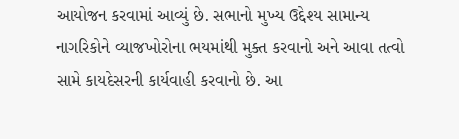આયોજન કરવામાં આવ્યું છે. સભાનો મુખ્ય ઉદ્દેશ્ય સામાન્ય નાગરિકોને વ્યાજખોરોના ભયમાંથી મુક્ત કરવાનો અને આવા તત્વો સામે કાયદેસરની કાર્યવાહી કરવાનો છે. આ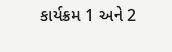કાર્યક્રમ 1 અને 2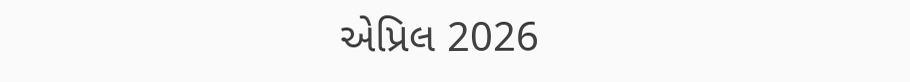એપ્રિલ 2026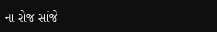ના રોજ સાંજે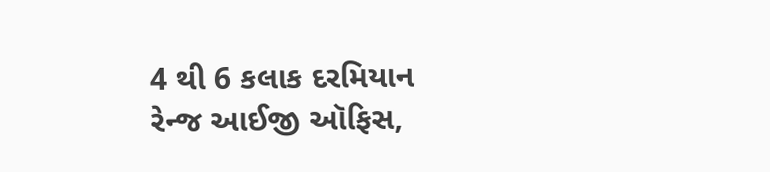4 થી 6 કલાક દરમિયાન રેન્જ આઈજી ઑફિસ,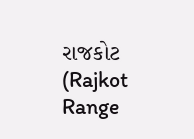રાજકોટ (Rajkot Range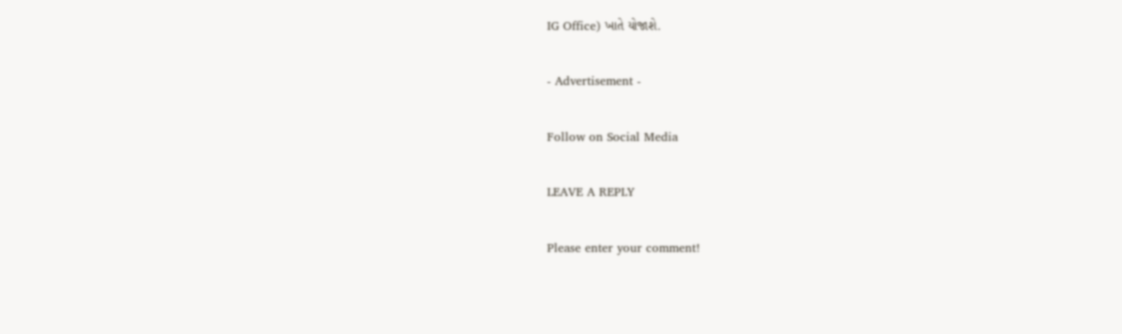IG Office) ખાતે યોજાશે.

- Advertisement -

Follow on Social Media

LEAVE A REPLY

Please enter your comment!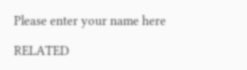Please enter your name here

RELATED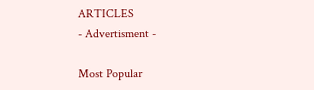ARTICLES
- Advertisment -

Most Popular